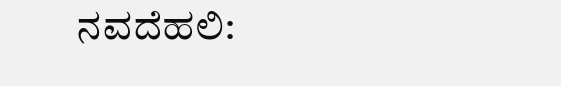ನವದೆಹಲಿ: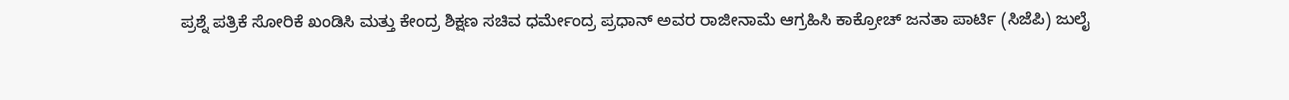ಪ್ರಶ್ನೆ ಪತ್ರಿಕೆ ಸೋರಿಕೆ ಖಂಡಿಸಿ ಮತ್ತು ಕೇಂದ್ರ ಶಿಕ್ಷಣ ಸಚಿವ ಧರ್ಮೇಂದ್ರ ಪ್ರಧಾನ್ ಅವರ ರಾಜೀನಾಮೆ ಆಗ್ರಹಿಸಿ ಕಾಕ್ರೋಚ್ ಜನತಾ ಪಾರ್ಟಿ (ಸಿಜೆಪಿ) ಜುಲೈ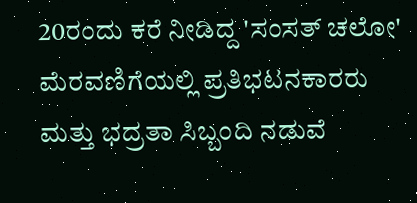20ರಂದು ಕರೆ ನೀಡಿದ್ದ 'ಸಂಸತ್ ಚಲೋ' ಮೆರವಣಿಗೆಯಲ್ಲಿ ಪ್ರತಿಭಟನಕಾರರು ಮತ್ತು ಭದ್ರತಾ ಸಿಬ್ಬಂದಿ ನಡುವೆ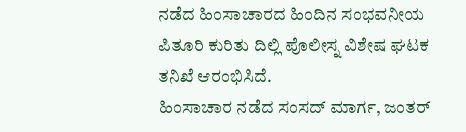ನಡೆದ ಹಿಂಸಾಚಾರದ ಹಿಂದಿನ ಸಂಭವನೀಯ ಪಿತೂರಿ ಕುರಿತು ದಿಲ್ಲಿ ಪೊಲೀಸ್ನ ವಿಶೇಷ ಘಟಕ ತನಿಖೆ ಆರಂಭಿಸಿದೆ.
ಹಿಂಸಾಚಾರ ನಡೆದ ಸಂಸದ್ ಮಾರ್ಗ, ಜಂತರ್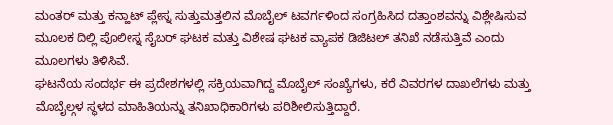ಮಂತರ್ ಮತ್ತು ಕನ್ಹಾಟ್ ಪ್ಲೇಸ್ನ ಸುತ್ತುಮತ್ತಲಿನ ಮೊಬೈಲ್ ಟವರ್ಗಳಿಂದ ಸಂಗ್ರಹಿಸಿದ ದತ್ತಾಂಶವನ್ನು ವಿಶ್ಲೇಷಿಸುವ ಮೂಲಕ ದಿಲ್ಲಿ ಪೊಲೀಸ್ನ ಸೈಬರ್ ಘಟಕ ಮತ್ತು ವಿಶೇಷ ಘಟಕ ವ್ಯಾಪಕ ಡಿಜಿಟಲ್ ತನಿಖೆ ನಡೆಸುತ್ತಿವೆ ಎಂದು ಮೂಲಗಳು ತಿಳಿಸಿವೆ.
ಘಟನೆಯ ಸಂದರ್ಭ ಈ ಪ್ರದೇಶಗಳಲ್ಲಿ ಸಕ್ರಿಯವಾಗಿದ್ದ ಮೊಬೈಲ್ ಸಂಖ್ಯೆಗಳು, ಕರೆ ವಿವರಗಳ ದಾಖಲೆಗಳು ಮತ್ತು ಮೊಬೈಲ್ಗಳ ಸ್ಥಳದ ಮಾಹಿತಿಯನ್ನು ತನಿಖಾಧಿಕಾರಿಗಳು ಪರಿಶೀಲಿಸುತ್ತಿದ್ದಾರೆ.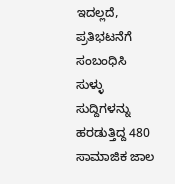ಇದಲ್ಲದೆ, ಪ್ರತಿಭಟನೆಗೆ ಸಂಬಂಧಿಸಿ ಸುಳ್ಳು ಸುದ್ದಿಗಳನ್ನು ಹರಡುತ್ತಿದ್ದ 480 ಸಾಮಾಜಿಕ ಜಾಲ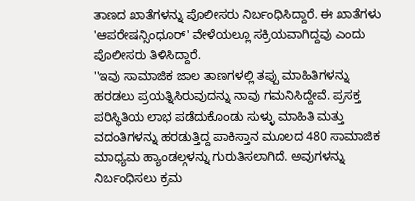ತಾಣದ ಖಾತೆಗಳನ್ನು ಪೊಲೀಸರು ನಿರ್ಬಂಧಿಸಿದ್ದಾರೆ. ಈ ಖಾತೆಗಳು 'ಆಪರೇಷನ್ಸಿಂಧೂರ್' ವೇಳೆಯಲ್ಲೂ ಸಕ್ರಿಯವಾಗಿದ್ದವು ಎಂದು ಪೊಲೀಸರು ತಿಳಿಸಿದ್ದಾರೆ.
''ಇವು ಸಾಮಾಜಿಕ ಜಾಲ ತಾಣಗಳಲ್ಲಿ ತಪ್ಪು ಮಾಹಿತಿಗಳನ್ನು ಹರಡಲು ಪ್ರಯತ್ನಿಸಿರುವುದನ್ನು ನಾವು ಗಮನಿಸಿದ್ದೇವೆ. ಪ್ರಸಕ್ತ ಪರಿಸ್ಥಿತಿಯ ಲಾಭ ಪಡೆದುಕೊಂಡು ಸುಳ್ಳು ಮಾಹಿತಿ ಮತ್ತು ವದಂತಿಗಳನ್ನು ಹರಡುತ್ತಿದ್ದ ಪಾಕಿಸ್ತಾನ ಮೂಲದ 480 ಸಾಮಾಜಿಕ ಮಾಧ್ಯಮ ಹ್ಯಾಂಡಲ್ಗಳನ್ನು ಗುರುತಿಸಲಾಗಿದೆ. ಅವುಗಳನ್ನು ನಿರ್ಬಂಧಿಸಲು ಕ್ರಮ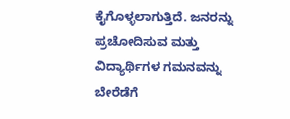ಕೈಗೊಳ್ಳಲಾಗುತ್ತಿದೆ. ಜನರನ್ನು ಪ್ರಚೋದಿಸುವ ಮತ್ತು ವಿದ್ಯಾರ್ಥಿಗಳ ಗಮನವನ್ನು ಬೇರೆಡೆಗೆ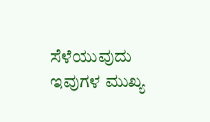ಸೆಳೆಯುವುದು ಇವುಗಳ ಮುಖ್ಯ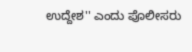ಉದ್ದೇಶ'' ಎಂದು ಪೊಲೀಸರು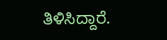ತಿಳಿಸಿದ್ದಾರೆ.